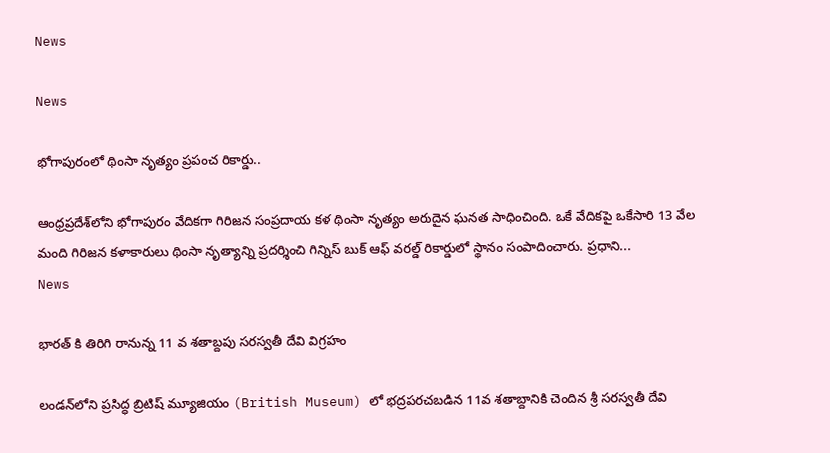News

News

భోగాపురంలో థింసా నృత్యం ప్రపంచ రికార్డు..

ఆంధ్రప్రదేశ్‌లోని భోగాపురం వేదికగా గిరిజన సంప్రదాయ కళ థింసా నృత్యం అరుదైన ఘనత సాధించింది. ఒకే వేదికపై ఒకేసారి 13 వేల మంది గిరిజన కళాకారులు థింసా నృత్యాన్ని ప్రదర్శించి గిన్నిస్ బుక్ ఆఫ్ వరల్డ్ రికార్డులో స్థానం సంపాదించారు. ప్రధాని...
News

భారత్ కి తిరిగి రానున్న 11 వ శతాబ్దపు సరస్వతీ దేవి విగ్రహం

లండన్‌లోని ప్రసిద్ధ బ్రిటిష్ మ్యూజియం (British Museum) లో భద్రపరచబడిన 11వ శతాబ్దానికి చెందిన శ్రీ సరస్వతీ దేవి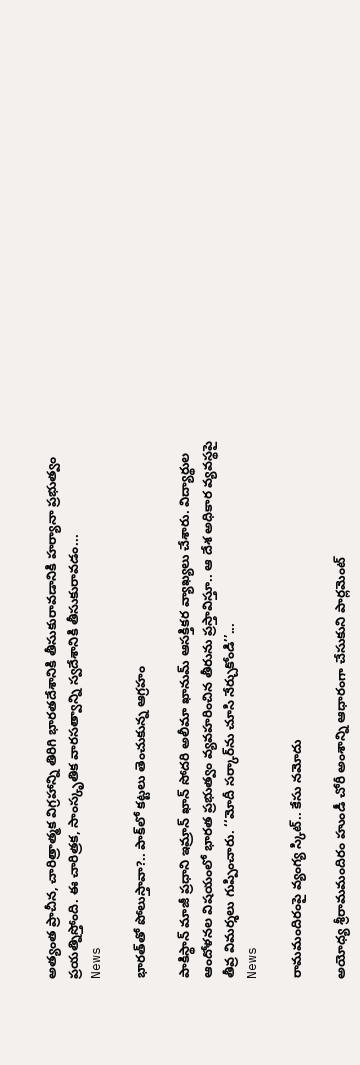అత్యంత ప్రాచీన, చారిత్రాత్మక విగ్రహాన్ని తిరిగి భారతదేశానికి తీసుకురావడానికి హర్యానా ప్రభుత్వం ప్రయత్నిస్తోంది. ఈ చారిత్రక, సాంస్కృతిక వారసత్వాన్ని స్వదేశానికి తీసుకురావడం...
News

భారత్‌తో పోలుస్తావా?.. పాక్‌లో కట్టలు తెంచుకున్న ఆగ్రహం

పాకిస్థాన్ మాజీ ప్రధాని ఇమ్రాన్ ఖాన్ సోదరి అలీమా ఖానుమ్‌ ఆసక్తికర వ్యాఖ్యలు చేశారు. విద్యార్థుల ఆందోళనల విషయంలో భారత ప్రభుత్వం వ్యవహరించిన తీరును ప్రస్తావిస్తూ.. ఆ దేశ అధికార వ్యవస్థపై తీవ్ర విమర్శలు గుప్పించారు. ‘‘మోదీ సర్కార్‌ను చూసి నేర్చుకోండి’’...
News

రామమందిరంపై వ్యంగ్య స్కిట్‌.. కేసు నమోదు

అయోధ్య శ్రీరామమందిరం హుండీ చోరీ అంశాన్ని ఆధారంగా చేసుకుని పార్లమెంట్‌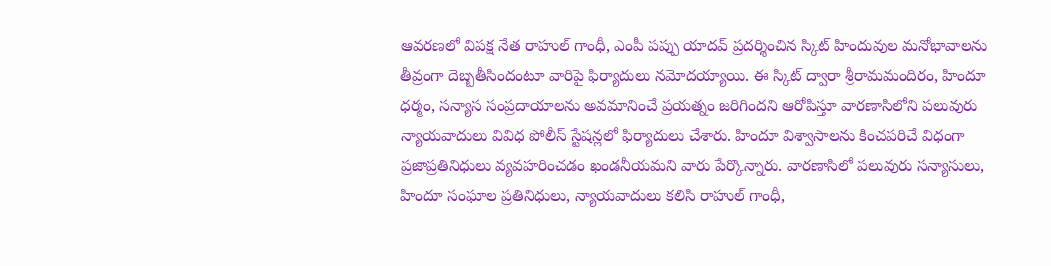ఆవరణలో విపక్ష నేత రాహుల్‌ గాంధీ, ఎంపీ పప్పు యాదవ్‌ ప్రదర్శించిన స్కిట్‌ హిందువుల మనోభావాలను తీవ్రంగా దెబ్బతీసిందంటూ వారిపై ఫిర్యాదులు నమోదయ్యాయి. ఈ స్కిట్‌ ద్వారా శ్రీరామమందిరం, హిందూ ధర్మం, సన్యాస సంప్రదాయాలను అవమానించే ప్రయత్నం జరిగిందని ఆరోపిస్తూ వారణాసిలోని పలువురు న్యాయవాదులు వివిధ పోలీస్‌ స్టేషన్లలో ఫిర్యాదులు చేశారు. హిందూ విశ్వాసాలను కించపరిచే విధంగా ప్రజాప్రతినిధులు వ్యవహరించడం ఖండనీయమని వారు పేర్కొన్నారు. వారణాసిలో పలువురు సన్యాసులు, హిందూ సంఘాల ప్రతినిధులు, న్యాయవాదులు కలిసి రాహుల్‌ గాంధీ,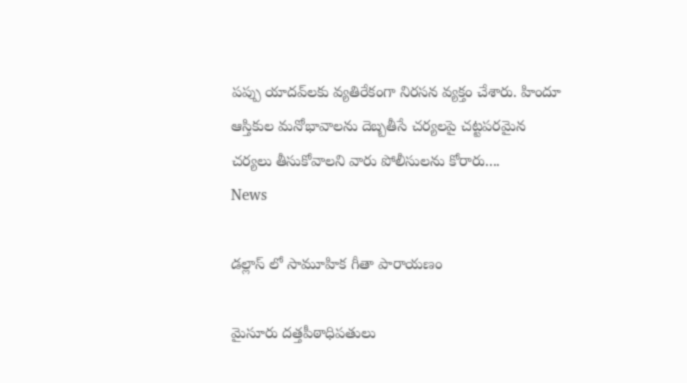పప్పు యాదవ్‌లకు వ్యతిరేకంగా నిరసన వ్యక్తం చేశారు. హిందూ ఆస్తికుల మనోభావాలను దెబ్బతీసే చర్యలపై చట్టపరమైన చర్యలు తీసుకోవాలని వారు పోలీసులను కోరారు....
News

డల్లాస్ లో సామూహిక గీతా పారాయణం

మైసూరు దత్తపీఠాధిపతులు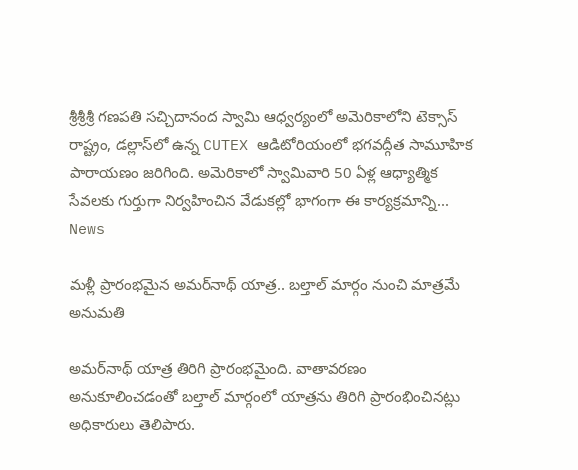శ్రీశ్రీశ్రీ గణపతి సచ్చిదానంద స్వామి ఆధ్వర్యంలో అమెరికాలోని టెక్సాస్ రాష్ట్రం, డల్లాస్‌లో ఉన్న CUTEX ఆడిటోరియంలో భగవద్గీత సామూహిక పారాయణం జరిగింది. అమెరికాలో స్వామివారి 50 ఏళ్ల ఆధ్యాత్మిక సేవలకు గుర్తుగా నిర్వహించిన వేడుకల్లో భాగంగా ఈ కార్యక్రమాన్ని...
News

మళ్లీ ప్రారంభమైన అమర్‌నాథ్ యాత్ర.. బల్తాల్ మార్గం నుంచి మాత్రమే అనుమతి

అమర్‌నాథ్ యాత్ర తిరిగి ప్రారంభమైంది. వాతావరణం అనుకూలించడంతో బల్తాల్ మార్గంలో యాత్రను తిరిగి ప్రారంభించినట్లు అధికారులు తెలిపారు.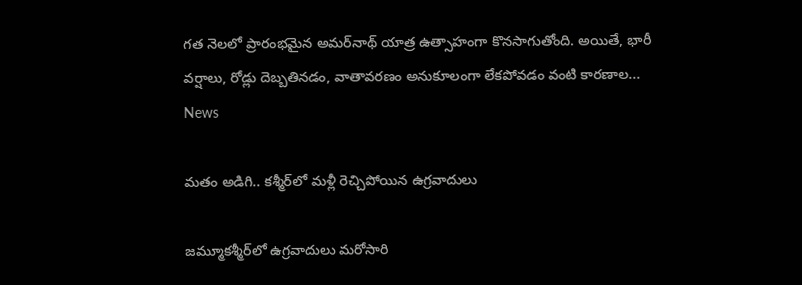గత నెలలో ప్రారంభమైన అమర్‌నాథ్ యాత్ర ఉత్సాహంగా కొనసాగుతోంది. అయితే, భారీ వర్షాలు, రోడ్లు దెబ్బతినడం, వాతావరణం అనుకూలంగా లేకపోవడం వంటి కారణాల...
News

మతం అడిగి.. కశ్మీర్‌లో మళ్లీ రెచ్చిపోయిన ఉగ్రవాదులు

జమ్మూకశ్మీర్‌లో ఉగ్రవాదులు మరోసారి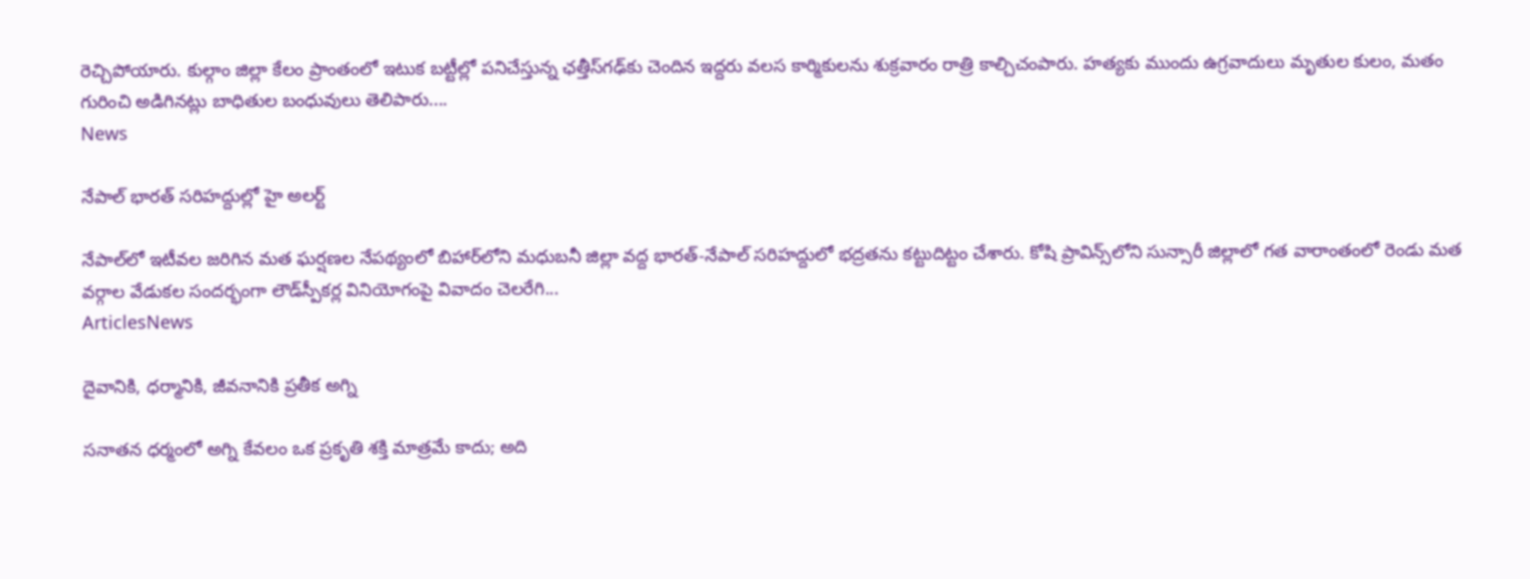రెచ్చిపోయారు. కుల్గాం జిల్లా కేలం ప్రాంతంలో ఇటుక బట్టీల్లో పనిచేస్తున్న ఛత్తీస్‌గఢ్‌కు చెందిన ఇద్దరు వలస కార్మికులను శుక్రవారం రాత్రి కాల్చిచంపారు. హత్యకు ముందు ఉగ్రవాదులు మృతుల కులం, మతం గురించి అడిగినట్లు బాధితుల బంధువులు తెలిపారు....
News

నేపాల్ భారత్ సరిహద్దుల్లో హై అలర్ట్

నేపాల్‌లో ఇటీవల జరిగిన మత ఘర్షణల నేపథ్యంలో బిహార్‌లోని మధుబనీ జిల్లా వద్ద భారత్-నేపాల్ సరిహద్దులో భద్రతను కట్టుదిట్టం చేశారు. కోషి ప్రావిన్స్‌లోని సున్సారీ జిల్లాలో గత వారాంతంలో రెండు మత వర్గాల వేడుకల సందర్భంగా లౌడ్‌స్పీకర్ల వినియోగంపై వివాదం చెలరేగి...
ArticlesNews

దైవానికి, ధర్మానికి, జీవనానికి ప్రతీక అగ్ని

సనాతన ధర్మంలో అగ్ని కేవలం ఒక ప్రకృతి శక్తి మాత్రమే కాదు; అది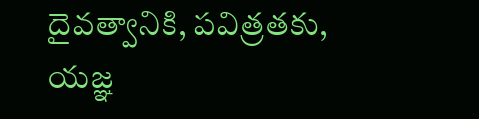దైవత్వానికి, పవిత్రతకు, యజ్ఞ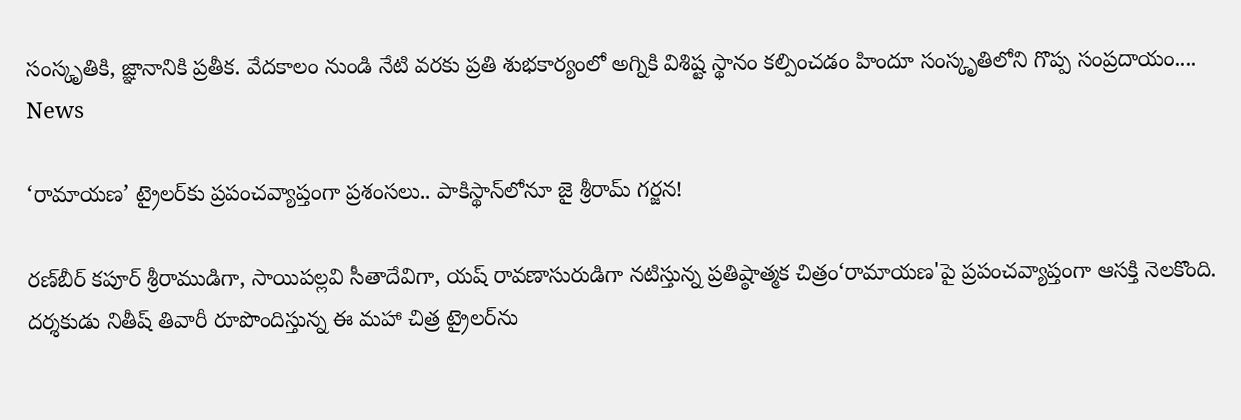సంస్కృతికి, జ్ఞానానికి ప్రతీక. వేదకాలం నుండి నేటి వరకు ప్రతి శుభకార్యంలో అగ్నికి విశిష్ట స్థానం కల్పించడం హిందూ సంస్కృతిలోని గొప్ప సంప్రదాయం....
News

‘రామాయణ’ ట్రైలర్‌కు ప్రపంచవ్యాప్తంగా ప్రశంసలు.. పాకిస్థాన్‌లోనూ జై శ్రీరామ్‌ గర్జన!

రణ్‌బీర్‌ కపూర్‌ శ్రీరాముడిగా, సాయిపల్లవి సీతాదేవిగా, యష్‌ రావణాసురుడిగా నటిస్తున్న ప్రతిష్ఠాత్మక చిత్రం‘రామాయణ'పై ప్రపంచవ్యాప్తంగా ఆసక్తి నెలకొంది. దర్శకుడు నితీష్‌ తివారీ రూపొందిస్తున్న ఈ మహా చిత్ర ట్రైలర్‌ను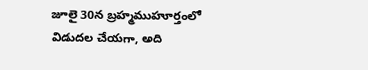జూలై 30న బ్రహ్మముహూర్తంలో విడుదల చేయగా, అది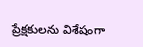ప్రేక్షకులను విశేషంగా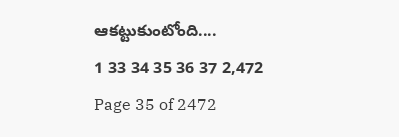ఆకట్టుకుంటోంది....
1 33 34 35 36 37 2,472
Page 35 of 2472